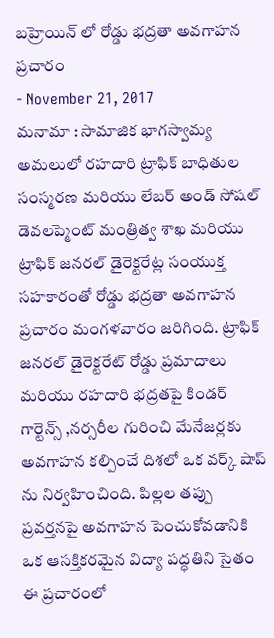బహ్రెయిన్ లో రోడ్డు భద్రతా అవగాహన ప్రచారం
- November 21, 2017
మనామా : సామాజిక భాగస్వామ్య అమలులో రహదారి ట్రాఫిక్ బాధితుల సంస్మరణ మరియు లేబర్ అండ్ సోషల్ డెవలప్మెంట్ మంత్రిత్వ శాఖ మరియు ట్రాఫిక్ జనరల్ డైరెక్టరేట్ల సంయుక్త సహకారంతో రోడ్డు భద్రతా అవగాహన ప్రచారం మంగళవారం జరిగింది. ట్రాఫిక్ జనరల్ డైరెక్టరేట్ రోడ్డు ప్రమాదాలు మరియు రహదారి భద్రతపై కిండర్ గార్టెన్స్ ,నర్సరీల గురించి మేనేజర్లకు అవగాహన కల్పించే దిశలో ఒక వర్క్ షాప్ ను నిర్వహించింది. పిల్లల తప్పు ప్రవర్తనపై అవగాహన పెంచుకోవడానికి ఒక ఆసక్తికరమైన విద్యా పద్ధతిని సైతం ఈ ప్రచారంలో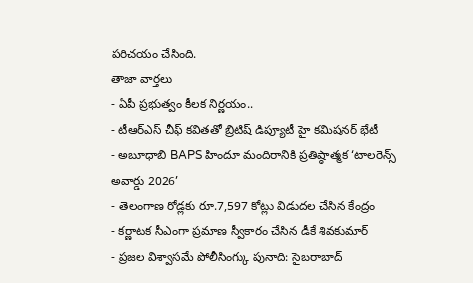పరిచయం చేసింది.
తాజా వార్తలు
- ఏపీ ప్రభుత్వం కీలక నిర్ణయం..
- టీఆర్ఎస్ చీఫ్ కవితతో బ్రిటిష్ డిప్యూటీ హై కమిషనర్ భేటీ
- అబూధాబి BAPS హిందూ మందిరానికి ప్రతిష్ఠాత్మక ‘టాలరెన్స్ అవార్డు 2026’
- తెలంగాణ రోడ్లకు రూ.7,597 కోట్లు విడుదల చేసిన కేంద్రం
- కర్ణాటక సీఎంగా ప్రమాణ స్వీకారం చేసిన డీకే శివకుమార్
- ప్రజల విశ్వాసమే పోలీసింగ్కు పునాది: సైబరాబాద్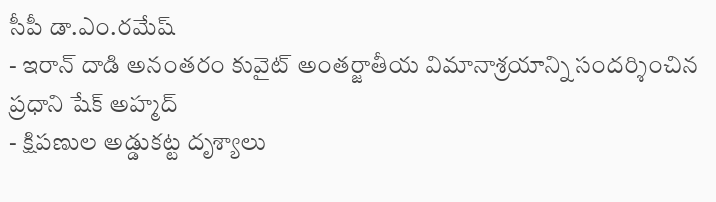సీపీ డా.ఎం.రమేష్
- ఇరాన్ దాడి అనంతరం కువైట్ అంతర్జాతీయ విమానాశ్రయాన్ని సందర్శించిన ప్రధాని షేక్ అహ్మద్
- క్షిపణుల అడ్డుకట్ట దృశ్యాలు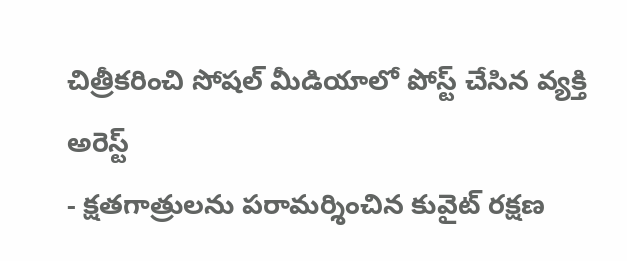చిత్రీకరించి సోషల్ మీడియాలో పోస్ట్ చేసిన వ్యక్తి అరెస్ట్
- క్షతగాత్రులను పరామర్శించిన కువైట్ రక్షణ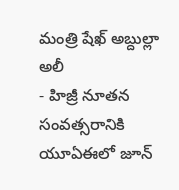మంత్రి షేఖ్ అబ్దుల్లా అలీ
- హిజ్రీ నూతన సంవత్సరానికి యూఏఈలో జూన్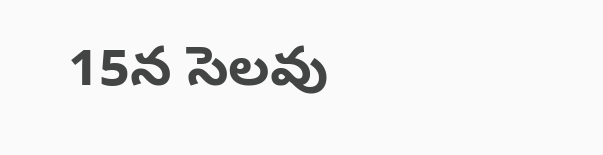15న సెలవు